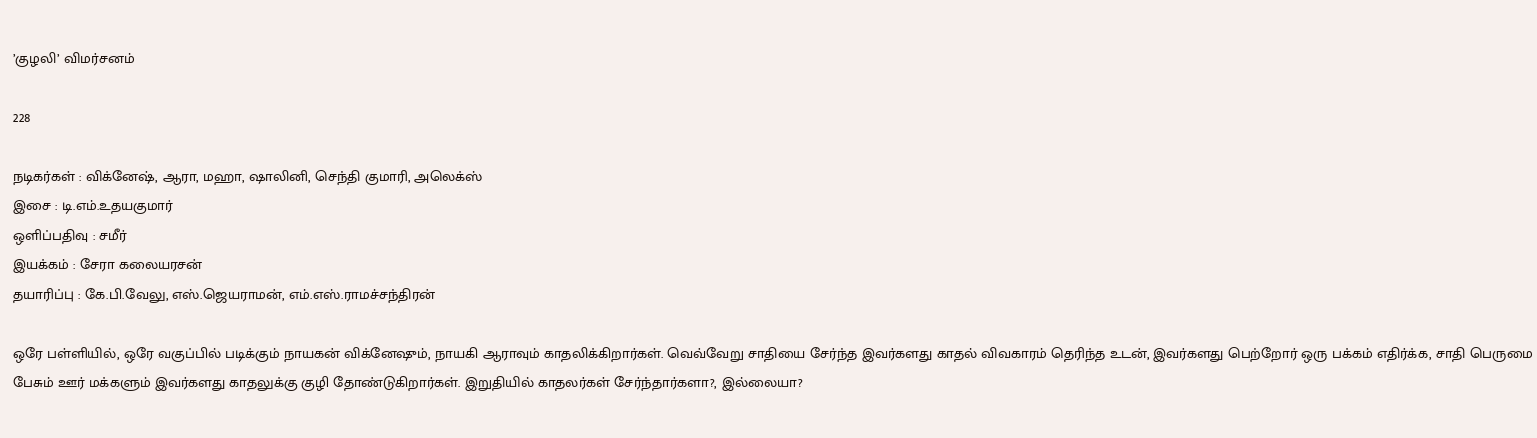’குழலி’ விமர்சனம்

228

நடிகர்கள் : விக்னேஷ், ஆரா, மஹா, ஷாலினி, செந்தி குமாரி, அலெக்ஸ்
இசை : டி.எம்.உதயகுமார்
ஒளிப்பதிவு : சமீர்
இயக்கம் : சேரா கலையரசன்
தயாரிப்பு : கே.பி.வேலு, எஸ்.ஜெயராமன், எம்.எஸ்.ராமச்சந்திரன்

ஒரே பள்ளியில், ஒரே வகுப்பில் படிக்கும் நாயகன் விக்னேஷும், நாயகி ஆராவும் காதலிக்கிறார்கள். வெவ்வேறு சாதியை சேர்ந்த இவர்களது காதல் விவகாரம் தெரிந்த உடன், இவர்களது பெற்றோர் ஒரு பக்கம் எதிர்க்க, சாதி பெருமை பேசும் ஊர் மக்களும் இவர்களது காதலுக்கு குழி தோண்டுகிறார்கள். இறுதியில் காதலர்கள் சேர்ந்தார்களா?, இல்லையா?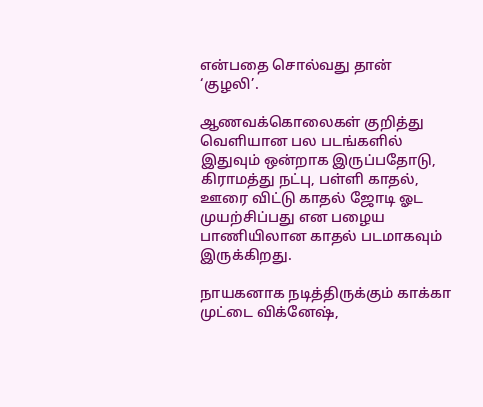என்பதை சொல்வது தான் ‘குழலி’.

ஆணவக்கொலைகள் குறித்து வெளியான பல படங்களில் இதுவும் ஒன்றாக இருப்பதோடு, கிராமத்து நட்பு, பள்ளி காதல், ஊரை விட்டு காதல் ஜோடி ஓட முயற்சிப்பது என பழைய பாணியிலான காதல் படமாகவும் இருக்கிறது.

நாயகனாக நடித்திருக்கும் காக்கா முட்டை விக்னேஷ்,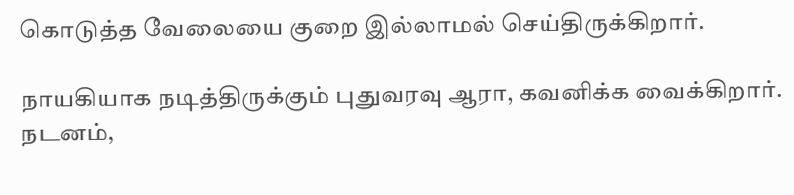கொடுத்த வேலையை குறை இல்லாமல் செய்திருக்கிறார்.

நாயகியாக நடித்திருக்கும் புதுவரவு ஆரா, கவனிக்க வைக்கிறார். நடனம்,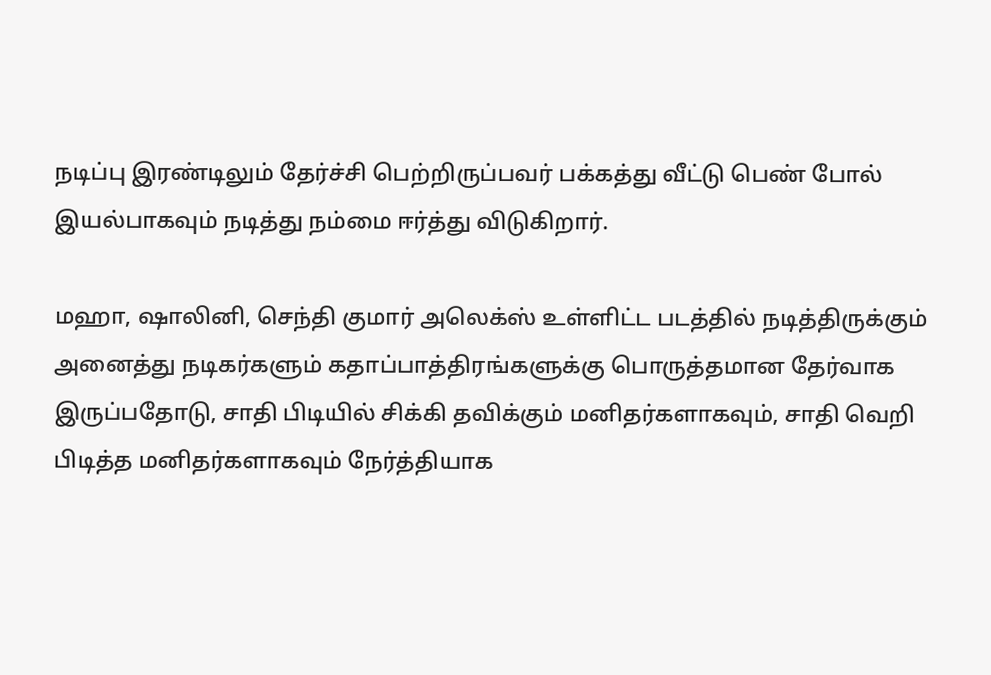நடிப்பு இரண்டிலும் தேர்ச்சி பெற்றிருப்பவர் பக்கத்து வீட்டு பெண் போல் இயல்பாகவும் நடித்து நம்மை ஈர்த்து விடுகிறார்.

மஹா, ஷாலினி, செந்தி குமார் அலெக்ஸ் உள்ளிட்ட படத்தில் நடித்திருக்கும் அனைத்து நடிகர்களும் கதாப்பாத்திரங்களுக்கு பொருத்தமான தேர்வாக இருப்பதோடு, சாதி பிடியில் சிக்கி தவிக்கும் மனிதர்களாகவும், சாதி வெறி பிடித்த மனிதர்களாகவும் நேர்த்தியாக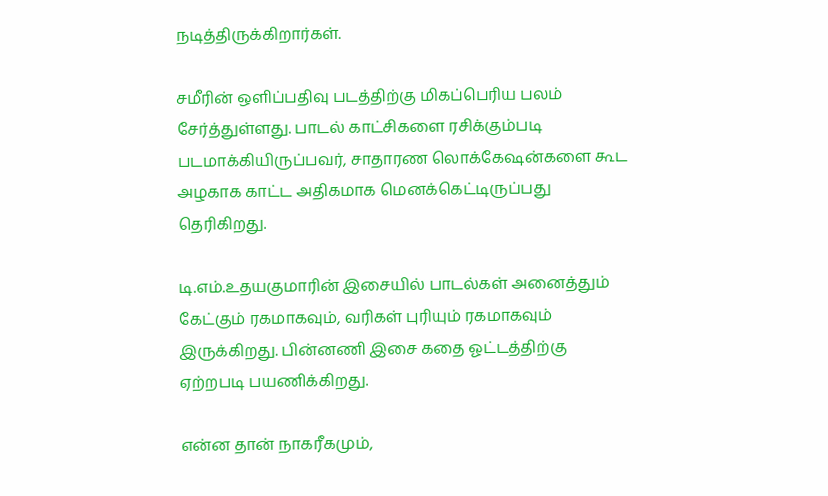நடித்திருக்கிறார்கள்.

சமீரின் ஒளிப்பதிவு படத்திற்கு மிகப்பெரிய பலம் சேர்த்துள்ளது. பாடல் காட்சிகளை ரசிக்கும்படி படமாக்கியிருப்பவர், சாதாரண லொக்கேஷன்களை கூட அழகாக காட்ட அதிகமாக மெனக்கெட்டிருப்பது தெரிகிறது.

டி.எம்.உதயகுமாரின் இசையில் பாடல்கள் அனைத்தும் கேட்கும் ரகமாகவும், வரிகள் புரியும் ரகமாகவும் இருக்கிறது. பின்னணி இசை கதை ஓட்டத்திற்கு ஏற்றபடி பயணிக்கிறது.

என்ன தான் நாகரீகமும்,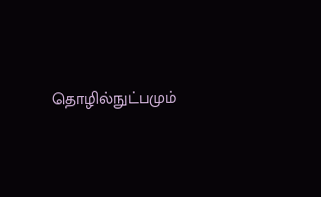தொழில்நுட்பமும்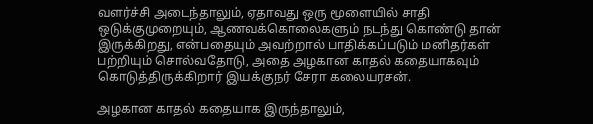வளர்ச்சி அடைந்தாலும், ஏதாவது ஒரு மூளையில் சாதி ஒடுக்குமுறையும், ஆணவக்கொலைகளும் நடந்து கொண்டு தான் இருக்கிறது, என்பதையும் அவற்றால் பாதிக்கப்படும் மனிதர்கள் பற்றியும் சொல்வதோடு, அதை அழகான காதல் கதையாகவும் கொடுத்திருக்கிறார் இயக்குநர் சேரா கலையரசன்.

அழகான காதல் கதையாக இருந்தாலும்,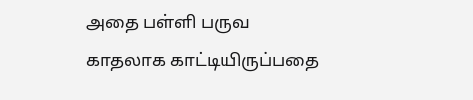அதை பள்ளி பருவ காதலாக காட்டியிருப்பதை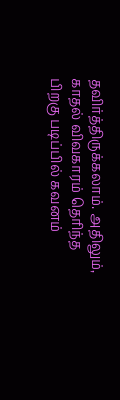தவிர்த்திருக்கலாம். அதிலும், காதல் விவகாரம் தெரிந்த பிறகு படிப்பில் கவனம்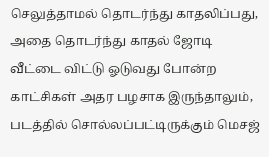செலுத்தாமல் தொடர்ந்து காதலிப்பது, அதை தொடர்ந்து காதல் ஜோடி வீட்டை விட்டு ஓடுவது போன்ற காட்சிகள் அதர பழசாக இருந்தாலும், படத்தில் சொல்லப்பட்டிருக்கும் மெசஜ்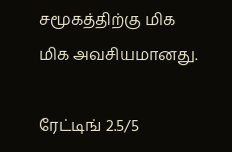சமூகத்திற்கு மிக மிக அவசியமானது.

ரேட்டிங் 2.5/5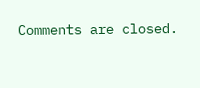Comments are closed.